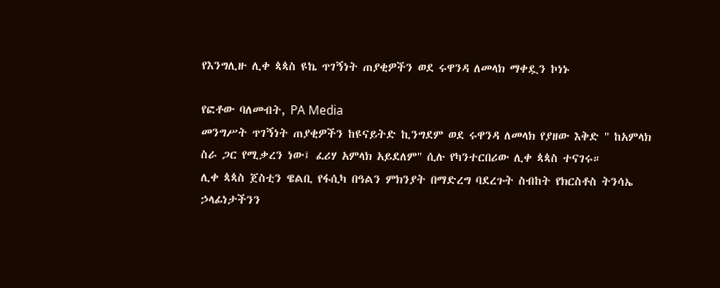የእንግሊዙ ሊቀ ጳጳስ ዩኬ ጥገኝነት ጠያቂዎችን ወደ ሩዋንዳ ለመላክ ማቀዷን ኮነኑ

የፎቶው ባለመብት, PA Media
መንግሥት ጥገኝነት ጠያቂዎችን ከዩናይትድ ኪንግደም ወደ ሩዋንዳ ለመላክ የያዘው እቅድ " ከአምላክ ስራ ጋር የሚቃረን ነው፤ ፈሪሃ አምላክ አይደለም" ሲሉ የካንተርበሪው ሊቀ ጳጳስ ተናገሩ።
ሊቀ ጳጳስ ጀስቲን ዌልቢ የፋሲካ በዓልን ምክንያት በማድረግ ባደረጉት ስብከት የክርስቶስ ትንሳኤ ኃላፊነታችንን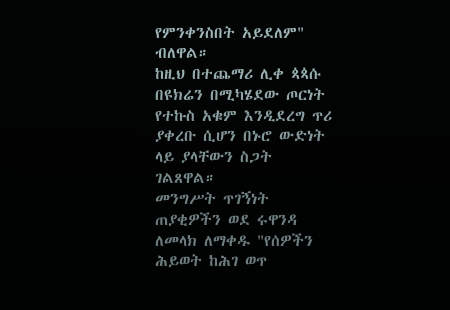የምንቀንስበት አይደለም" ብለዋል።
ከዚህ በተጨማሪ ሊቀ ጳጳሱ በዩክሬን በሚካሄደው ጦርነት የተኩስ አቁም እንዲደረግ ጥሪ ያቀረቡ ሲሆን በኑሮ ውድነት ላይ ያላቸውን ስጋት ገልጸዋል።
መንግሥት ጥገኝነት ጠያቂዎችን ወደ ሩዋንዳ ለመላክ ለማቀዱ "የሰዎችን ሕይወት ከሕገ ወጥ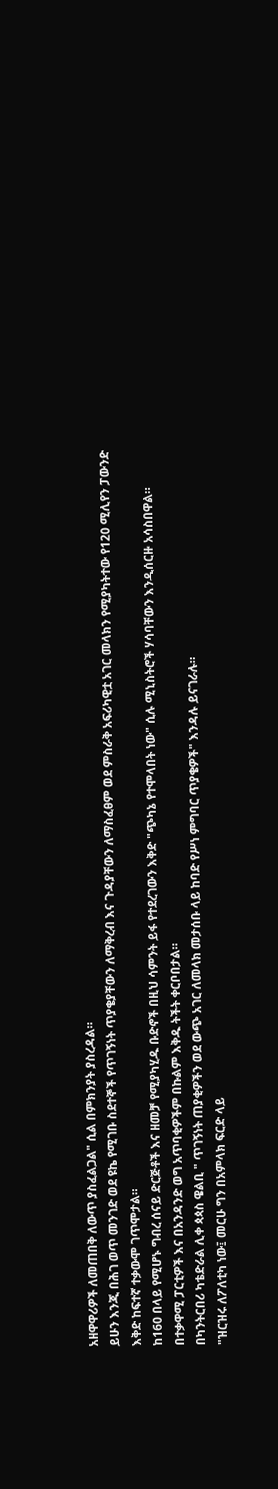አዘዋዋሪዎች ለመጠበቅ ለውጥ ያስፈልጋል" ሲል በምክንያት ያስረዳል።
ይሁን እንጂ በሕገ ወጥ መንገድ ወደ ዩኬ የሚገቡ ስደተኞች የጥገኝነት ጥያቄያቸውን ለማቅረብ እና ጉዳያቸውን ለማስፈፀም ወደ ምስራቅ አፍሪካዊቷ አገር መላክን የሚያካትተው የ120 ሚሊየን ፓውንድ እቅድ ከፍተኛ ተቃውሞ ገጥሞታል።
ከ160 በላይ የሚሆኑ ግብረ ሰናይ ድርጅቶች እና ዘመቻ የሚያካሂዱ ቡድኖች በዚህ ሳምንት ይፋ የተደረገውን እቅድ "ጭካኔ የተሞላበት ነው" ሲሉ ሚኒስትሮች ሃሳባቸውን እንዲሰርዙ አሳስበዋል።
በተቃዋሚ ፓርቲዎች እና በአንዳንድ ወግ አጥባቂዎችም በኩልም እቅዱ ትችት ቀርቦበታል።
በካንትርበሪ ካቴድራል ሊቀ ጳጳስ ዌልቢ " ጥገኝነት ጠያቂዎችን ወደ ውጭ አገር ለመላክ መታሰቡ ላይ ከባድ የሥነ ምግባር ጥያቄዎች" እንዳሉ ይናገራሉ።
"ዝርዝሩ ለፖለቲካ ነው፤ መርሁ ግን በአምላክ ፍርድ ላይ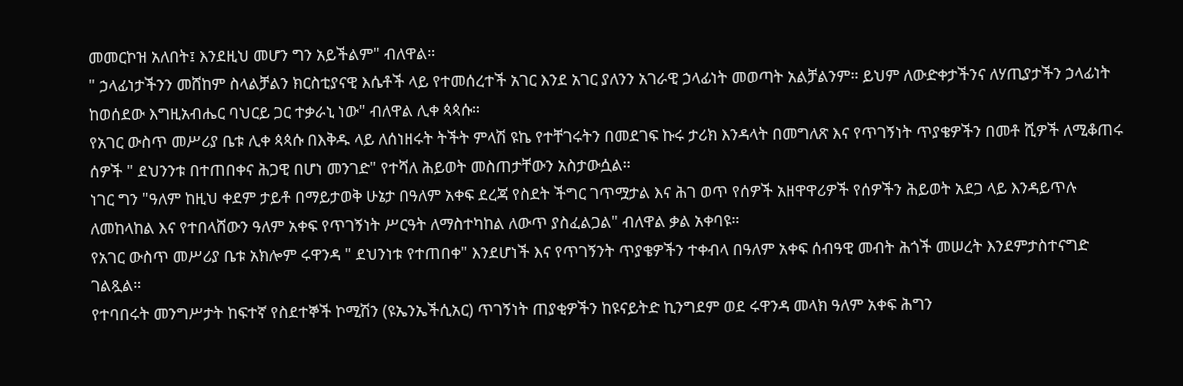መመርኮዝ አለበት፤ እንደዚህ መሆን ግን አይችልም" ብለዋል።
" ኃላፊነታችንን መሸከም ስላልቻልን ክርስቲያናዊ እሴቶች ላይ የተመሰረተች አገር እንደ አገር ያለንን አገራዊ ኃላፊነት መወጣት አልቻልንም። ይህም ለውድቀታችንና ለሃጢያታችን ኃላፊነት ከወሰደው እግዚአብሔር ባህርይ ጋር ተቃራኒ ነው" ብለዋል ሊቀ ጳጳሱ።
የአገር ውስጥ መሥሪያ ቤቱ ሊቀ ጳጳሱ በእቅዱ ላይ ለሰነዘሩት ትችት ምላሽ ዩኬ የተቸገሩትን በመደገፍ ኩሩ ታሪክ እንዳላት በመግለጽ እና የጥገኝነት ጥያቄዎችን በመቶ ሺዎች ለሚቆጠሩ ሰዎች " ደህንንቱ በተጠበቀና ሕጋዊ በሆነ መንገድ" የተሻለ ሕይወት መስጠታቸውን አስታውሷል።
ነገር ግን "ዓለም ከዚህ ቀደም ታይቶ በማይታወቅ ሁኔታ በዓለም አቀፍ ደረጃ የስደት ችግር ገጥሟታል እና ሕገ ወጥ የሰዎች አዘዋዋሪዎች የሰዎችን ሕይወት አደጋ ላይ እንዳይጥሉ ለመከላከል እና የተበላሸውን ዓለም አቀፍ የጥገኝነት ሥርዓት ለማስተካከል ለውጥ ያስፈልጋል" ብለዋል ቃል አቀባዩ።
የአገር ውስጥ መሥሪያ ቤቱ አክሎም ሩዋንዳ " ደህንነቱ የተጠበቀ" እንደሆነች እና የጥገኝንት ጥያቄዎችን ተቀብላ በዓለም አቀፍ ሰብዓዊ መብት ሕጎች መሠረት እንደምታስተናግድ ገልጿል።
የተባበሩት መንግሥታት ከፍተኛ የስደተኞች ኮሚሽን (ዩኤንኤችሲአር) ጥገኝነት ጠያቂዎችን ከዩናይትድ ኪንግደም ወደ ሩዋንዳ መላክ ዓለም አቀፍ ሕግን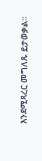እንደሚጻረር መግለጹ ይታወቃል።